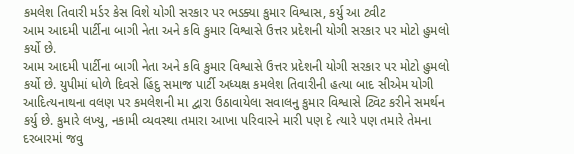કમલેશ તિવારી મર્ડર કેસ વિશે યોગી સરકાર પર ભડક્યા કુમાર વિશ્વાસ, કર્યુ આ ટ્વીટ
આમ આદમી પાર્ટીના બાગી નેતા અને કવિ કુમાર વિશ્વાસે ઉત્તર પ્રદેશની યોગી સરકાર પર મોટો હુમલો કર્યો છે.
આમ આદમી પાર્ટીના બાગી નેતા અને કવિ કુમાર વિશ્વાસે ઉત્તર પ્રદેશની યોગી સરકાર પર મોટો હુમલો કર્યો છે. યુપીમાં ધોળે દિવસે હિંદુ સમાજ પાર્ટી અધ્યક્ષ કમલેશ તિવારીની હત્યા બાદ સીએમ યોગી આદિત્યનાથના વલણ પર કમલેશની મા દ્વારા ઉઠાવાયેલા સવાલનુ કુમાર વિશ્વાસે ટ્વિટ કરીને સમર્થન કર્યુ છે. કુમારે લખ્યુ, નકામી વ્યવસ્થા તમારા આખા પરિવારને મારી પણ દે ત્યારે પણ તમારે તેમના દરબારમાં જવુ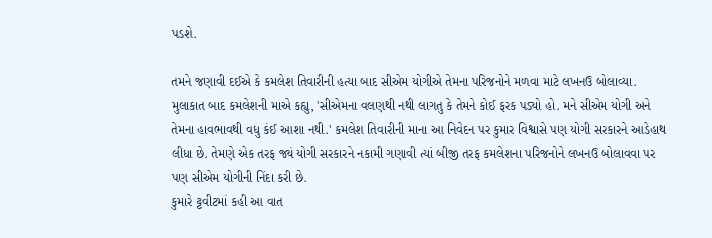પડશે.

તમને જણાવી દઈએ કે કમલેશ તિવારીની હત્યા બાદ સીએમ યોગીએ તેમના પરિજનોને મળવા માટે લખનઉ બોલાવ્યા. મુલાકાત બાદ કમલેશની માએ કહ્યુ, 'સીએમના વલણથી નથી લાગતુ કે તેમને કોઈ ફરક પડ્યો હો. મને સીએમ યોગી અને તેમના હાવભાવથી વધુ કંઈ આશા નથી.' કમલેશ તિવારીની માના આ નિવેદન પર કુમાર વિશ્વાસે પણ યોગી સરકારને આડેહાથ લીધા છે. તેમણે એક તરફ જ્યં યોગી સરકારને નકામી ગણાવી ત્યાં બીજી તરફ કમલેશના પરિજનોને લખનઉ બોલાવવા પર પણ સીએમ યોગીની નિંદા કરી છે.
કુમારે ટ્ટવીટમાં કહી આ વાત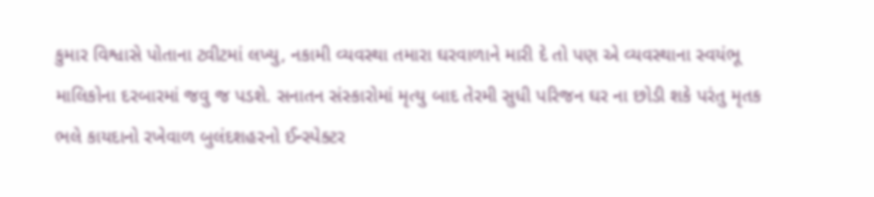કુમાર વિશ્વાસે પોતાના ટ્વીટમાં લખ્યુ, નકામી વ્યવસ્થા તમારા ઘરવાળાને મારી દે તો પણ એ વ્યવસ્થાના સ્વયંભૂ માલિકોના દરબારમાં જવુ જ પડશે. સનાતન સંસ્કારોમાં મૃત્યુ બાદ તેરમી સુધી પરિજન ઘર ના છોડી શકે પરંતુ મૃતક ભલે કાયદાનો રખેવાળ બુલંદશહરનો ઈન્સ્પેક્ટર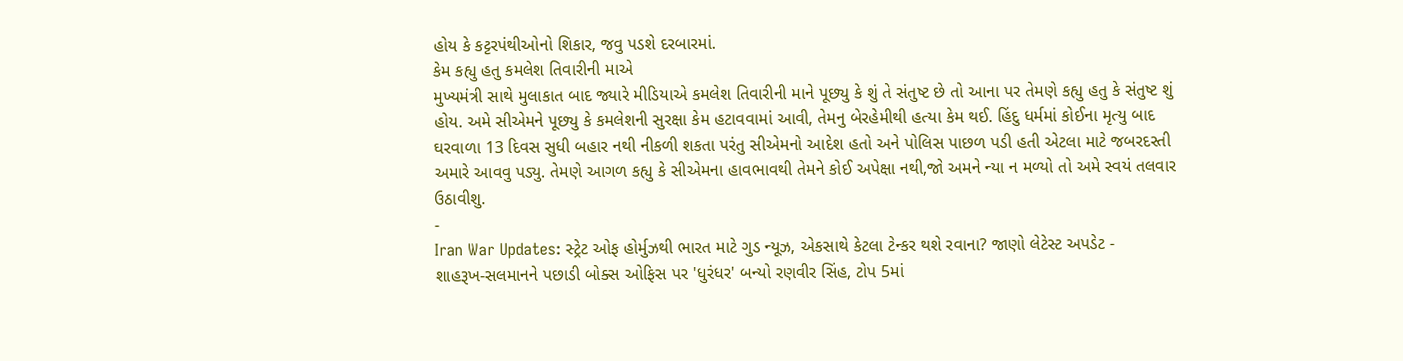હોય કે કટ્ટરપંથીઓનો શિકાર, જવુ પડશે દરબારમાં.
કેમ કહ્યુ હતુ કમલેશ તિવારીની માએ
મુખ્યમંત્રી સાથે મુલાકાત બાદ જ્યારે મીડિયાએ કમલેશ તિવારીની માને પૂછ્યુ કે શું તે સંતુષ્ટ છે તો આના પર તેમણે કહ્યુ હતુ કે સંતુષ્ટ શું હોય. અમે સીએમને પૂછ્યુ કે કમલેશની સુરક્ષા કેમ હટાવવામાં આવી, તેમનુ બેરહેમીથી હત્યા કેમ થઈ. હિંદુ ધર્મમાં કોઈના મૃત્યુ બાદ ઘરવાળા 13 દિવસ સુધી બહાર નથી નીકળી શકતા પરંતુ સીએમનો આદેશ હતો અને પોલિસ પાછળ પડી હતી એટલા માટે જબરદસ્તી અમારે આવવુ પડ્યુ. તેમણે આગળ કહ્યુ કે સીએમના હાવભાવથી તેમને કોઈ અપેક્ષા નથી,જો અમને ન્યા ન મળ્યો તો અમે સ્વયં તલવાર ઉઠાવીશુ.
-
Iran War Updates: સ્ટ્રેટ ઓફ હોર્મુઝથી ભારત માટે ગુડ ન્યૂઝ, એકસાથે કેટલા ટેન્કર થશે રવાના? જાણો લેટેસ્ટ અપડેટ -
શાહરૂખ-સલમાનને પછાડી બોક્સ ઓફિસ પર 'ધુરંધર' બન્યો રણવીર સિંહ, ટોપ 5માં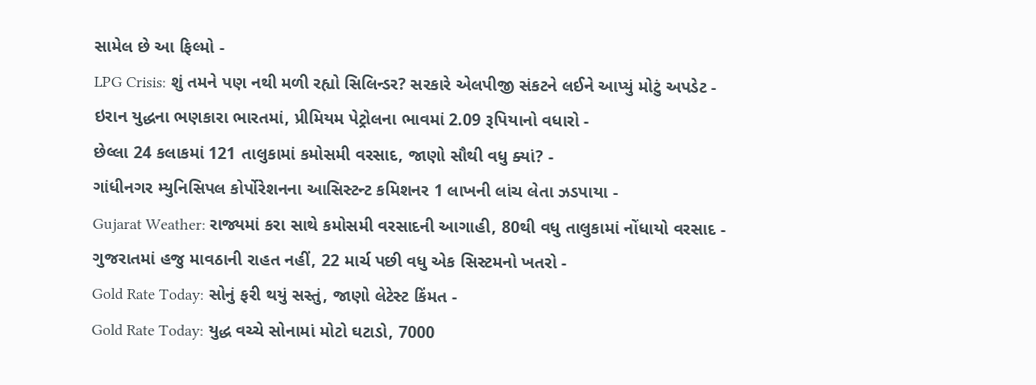સામેલ છે આ ફિલ્મો -
LPG Crisis: શું તમને પણ નથી મળી રહ્યો સિલિન્ડર? સરકારે એલપીજી સંકટને લઈને આપ્યું મોટું અપડેટ -
ઇરાન યુદ્ધના ભણકારા ભારતમાં, પ્રીમિયમ પેટ્રોલના ભાવમાં 2.09 રૂપિયાનો વધારો -
છેલ્લા 24 કલાકમાં 121 તાલુકામાં કમોસમી વરસાદ, જાણો સૌથી વધુ ક્યાં? -
ગાંધીનગર મ્યુનિસિપલ કોર્પોરેશનના આસિસ્ટન્ટ કમિશનર 1 લાખની લાંચ લેતા ઝડપાયા -
Gujarat Weather: રાજ્યમાં કરા સાથે કમોસમી વરસાદની આગાહી, 80થી વધુ તાલુકામાં નોંધાયો વરસાદ -
ગુજરાતમાં હજુ માવઠાની રાહત નહીં, 22 માર્ચ પછી વધુ એક સિસ્ટમનો ખતરો -
Gold Rate Today: સોનું ફરી થયું સસ્તું, જાણો લેટેસ્ટ કિંમત -
Gold Rate Today: યુદ્ધ વચ્ચે સોનામાં મોટો ઘટાડો, 7000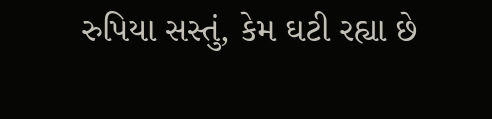રુપિયા સસ્તું, કેમ ઘટી રહ્યા છે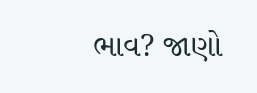ભાવ? જાણો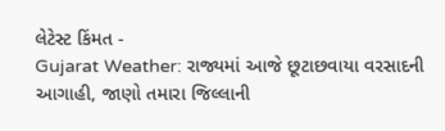લેટેસ્ટ કિંમત -
Gujarat Weather: રાજ્યમાં આજે છૂટાછવાયા વરસાદની આગાહી, જાણો તમારા જિલ્લાની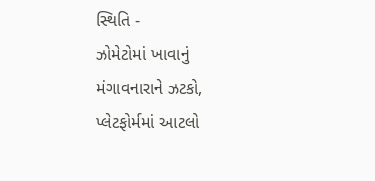સ્થિતિ -
ઝોમેટોમાં ખાવાનું મંગાવનારાને ઝટકો, પ્લેટફોર્મમાં આટલો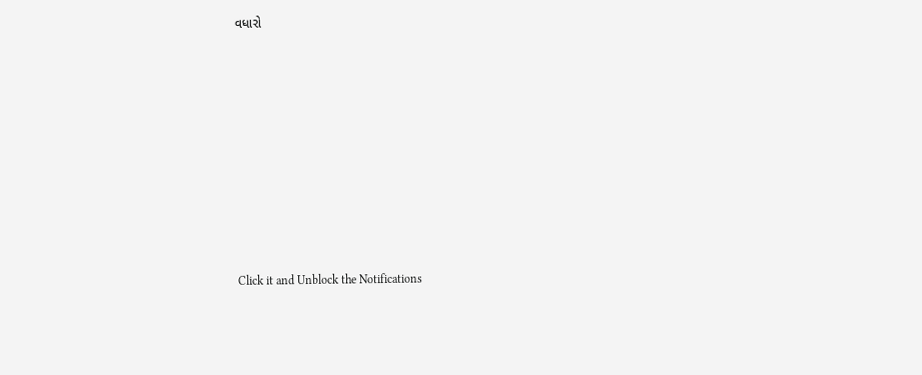વધારો












Click it and Unblock the Notifications